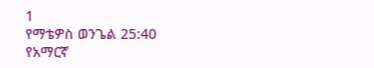1
የማቴዎስ ወንጌል 25:40
የአማርኛ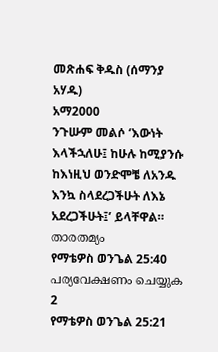መጽሐፍ ቅዱስ (ሰማንያ አሃዱ)
አማ2000
ንጉሡም መልሶ ‘እውነት እላችኋለሁ፤ ከሁሉ ከሚያንሱ ከእነዚህ ወንድሞቼ ለአንዱ እንኳ ስላደረጋችሁት ለእኔ አደረጋችሁት፤’ ይላቸዋል።
താരതമ്യം
የማቴዎስ ወንጌል 25:40 പര്യവേക്ഷണം ചെയ്യുക
2
የማቴዎስ ወንጌል 25:21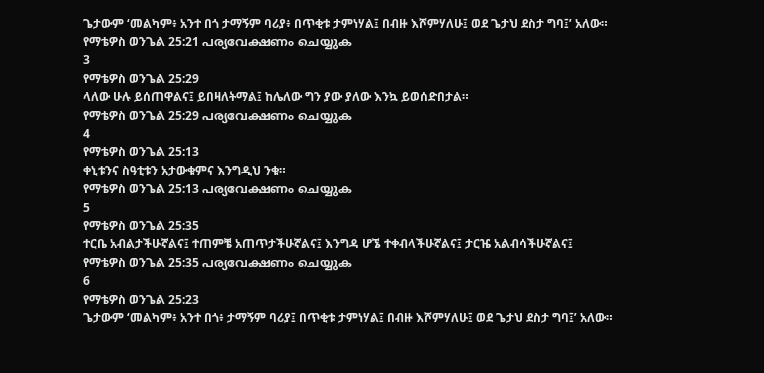ጌታውም ‘መልካም፥ አንተ በጎ ታማኝም ባሪያ፥ በጥቂቱ ታምነሃል፤ በብዙ እሾምሃለሁ፤ ወደ ጌታህ ደስታ ግባ፤’ አለው።
የማቴዎስ ወንጌል 25:21 പര്യവേക്ഷണം ചെയ്യുക
3
የማቴዎስ ወንጌል 25:29
ላለው ሁሉ ይሰጠዋልና፤ ይበዛለትማል፤ ከሌለው ግን ያው ያለው እንኳ ይወሰድበታል።
የማቴዎስ ወንጌል 25:29 പര്യവേക്ഷണം ചെയ്യുക
4
የማቴዎስ ወንጌል 25:13
ቀኒቱንና ስዓቲቱን አታውቁምና እንግዲህ ንቁ።
የማቴዎስ ወንጌል 25:13 പര്യവേക്ഷണം ചെയ്യുക
5
የማቴዎስ ወንጌል 25:35
ተርቤ አብልታችሁኛልና፤ ተጠምቼ አጠጥታችሁኛልና፤ እንግዳ ሆኜ ተቀብላችሁኛልና፤ ታርዤ አልብሳችሁኛልና፤
የማቴዎስ ወንጌል 25:35 പര്യവേക്ഷണം ചെയ്യുക
6
የማቴዎስ ወንጌል 25:23
ጌታውም ‘መልካም፥ አንተ በጎ፥ ታማኝም ባሪያ፤ በጥቂቱ ታምነሃል፤ በብዙ እሾምሃለሁ፤ ወደ ጌታህ ደስታ ግባ፤’ አለው።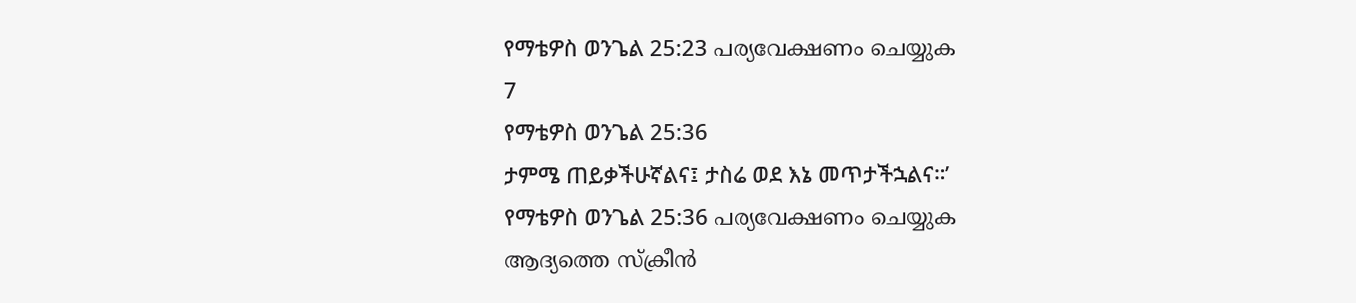የማቴዎስ ወንጌል 25:23 പര്യവേക്ഷണം ചെയ്യുക
7
የማቴዎስ ወንጌል 25:36
ታምሜ ጠይቃችሁኛልና፤ ታስሬ ወደ እኔ መጥታችኋልና።’
የማቴዎስ ወንጌል 25:36 പര്യവേക്ഷണം ചെയ്യുക
ആദ്യത്തെ സ്ക്രീൻ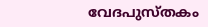വേദപുസ്തകം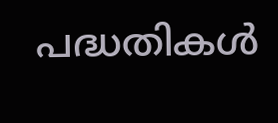പദ്ധതികൾ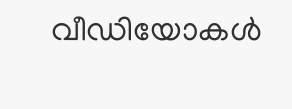വീഡിയോകൾ